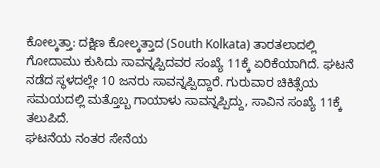ಕೋಲ್ಕತ್ತಾ: ದಕ್ಷಿಣ ಕೋಲ್ಕತ್ತಾದ (South Kolkata) ತಾರತಲಾದಲ್ಲಿ ಗೋದಾಮು ಕುಸಿದು ಸಾವನ್ನಪ್ಪಿದವರ ಸಂಖ್ಯೆ 11ಕ್ಕೆ ಏರಿಕೆಯಾಗಿದೆ. ಘಟನೆ ನಡೆದ ಸ್ಥಳದಲ್ಲೇ 10 ಜನರು ಸಾವನ್ನಪ್ಪಿದ್ದಾರೆ. ಗುರುವಾರ ಚಿಕಿತ್ಸೆಯ ಸಮಯದಲ್ಲಿ ಮತ್ತೊಬ್ಬ ಗಾಯಾಳು ಸಾವನ್ನಪ್ಪಿದ್ದು, ಸಾವಿನ ಸಂಖ್ಯೆ 11ಕ್ಕೆ ತಲುಪಿದೆ.
ಘಟನೆಯ ನಂತರ ಸೇನೆಯ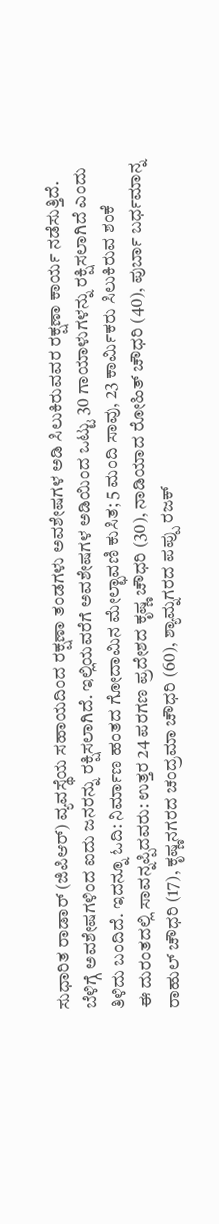ಸುಧಾರಿತ ರಾಡಾರ್ (ಜಿಪಿಆರ್) ವ್ಯವಸ್ಥೆಯ ಸಹಾಯದಿಂದ ರಕ್ಷಣಾ ತಂಡಗಳು ಅವಶೇಷಗಳ ಅಡಿ ಸಿಲುಕಿರುವವರ ರಕ್ಷಣಾ ಕಾರ್ಯ ನಡೆಸುತ್ತಿದೆ. ಬೆಳಿಗ್ಗೆ ಅವಶೇಷಗಳಿಂದ ಐದು ಜನರನ್ನು ರಕ್ಷಿಸಲಾಗಿದೆ. ಇಲ್ಲಿಯವರೆಗೆ ಅವಶೇಷಗಳ ಅಡಿಯಿಂದ ಒಟ್ಟು 30 ಗಾಯಾಳುಗಳನ್ನು ರಕ್ಷಿಸಲಾಗಿದೆ ಎಂದು ತಿಳಿದು ಬಂದಿದೆ. ಇದನ್ನೂ ಓದಿ: ನಿರ್ಮಾಣ ಹಂತದ ಗೋದಾಮಿನ ಮೇಲ್ಛಾವಣಿ ಕುಸಿತ; 5 ಮಂದಿ ಸಾವು, 23 ಕಾರ್ಮಿಕರು ಸಿಲುಕಿರುವ ಶಂಕೆ
ಈ ದುರಂತದಲ್ಲಿ ಸಾವನ್ನಪ್ಪಿದವರು: ಉತ್ತರ 24 ಪರಗಣ ಪ್ರದೇಶದ ಕೃಷ್ಣ ಚೌಧರಿ (30), ನಾಡಿಯಾದ ರೋಹಿತ್ ಚೌಧರಿ (40), ಪುರ್ಬಾ ಬರ್ಧಮಾನ್ನ ರಾಹುಲ್ ಚೌಧರಿ (17), ಕೃಷ್ಣನಗರದ ಚಂದ್ರಮಾ ಚೌಧರಿ (60), ಶ್ಯಾಮ್ನಗರದ ಪಪ್ಪು ರಜಕ್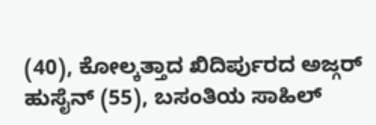(40), ಕೋಲ್ಕತ್ತಾದ ಖಿದಿರ್ಪುರದ ಅಜ್ಗರ್ ಹುಸೈನ್ (55), ಬಸಂತಿಯ ಸಾಹಿಲ್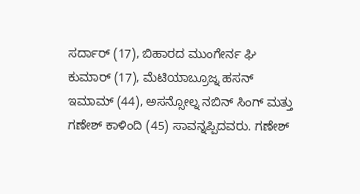ಸರ್ದಾರ್ (17), ಬಿಹಾರದ ಮುಂಗೇರ್ನ ಘಿ ಕುಮಾರ್ (17), ಮೆಟಿಯಾಬ್ರೂಜ್ನ ಹಸನ್ ಇಮಾಮ್ (44), ಅಸನ್ಸೋಲ್ನ ನಬಿನ್ ಸಿಂಗ್ ಮತ್ತು ಗಣೇಶ್ ಕಾಳಿಂದಿ (45) ಸಾವನ್ನಪ್ಪಿದವರು. ಗಣೇಶ್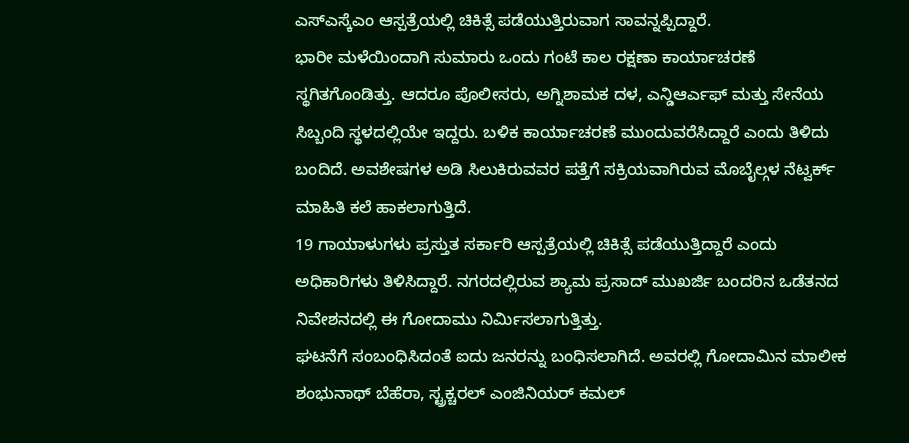ಎಸ್ಎಸ್ಕೆಎಂ ಆಸ್ಪತ್ರೆಯಲ್ಲಿ ಚಿಕಿತ್ಸೆ ಪಡೆಯುತ್ತಿರುವಾಗ ಸಾವನ್ನಪ್ಪಿದ್ದಾರೆ.
ಭಾರೀ ಮಳೆಯಿಂದಾಗಿ ಸುಮಾರು ಒಂದು ಗಂಟೆ ಕಾಲ ರಕ್ಷಣಾ ಕಾರ್ಯಾಚರಣೆ ಸ್ಥಗಿತಗೊಂಡಿತ್ತು. ಆದರೂ ಪೊಲೀಸರು, ಅಗ್ನಿಶಾಮಕ ದಳ, ಎನ್ಡಿಆರ್ಎಫ್ ಮತ್ತು ಸೇನೆಯ ಸಿಬ್ಬಂದಿ ಸ್ಥಳದಲ್ಲಿಯೇ ಇದ್ದರು. ಬಳಿಕ ಕಾರ್ಯಾಚರಣೆ ಮುಂದುವರೆಸಿದ್ದಾರೆ ಎಂದು ತಿಳಿದು ಬಂದಿದೆ. ಅವಶೇಷಗಳ ಅಡಿ ಸಿಲುಕಿರುವವರ ಪತ್ತೆಗೆ ಸಕ್ರಿಯವಾಗಿರುವ ಮೊಬೈಲ್ಗಳ ನೆಟ್ವರ್ಕ್ ಮಾಹಿತಿ ಕಲೆ ಹಾಕಲಾಗುತ್ತಿದೆ.
19 ಗಾಯಾಳುಗಳು ಪ್ರಸ್ತುತ ಸರ್ಕಾರಿ ಆಸ್ಪತ್ರೆಯಲ್ಲಿ ಚಿಕಿತ್ಸೆ ಪಡೆಯುತ್ತಿದ್ದಾರೆ ಎಂದು ಅಧಿಕಾರಿಗಳು ತಿಳಿಸಿದ್ದಾರೆ. ನಗರದಲ್ಲಿರುವ ಶ್ಯಾಮ ಪ್ರಸಾದ್ ಮುಖರ್ಜಿ ಬಂದರಿನ ಒಡೆತನದ ನಿವೇಶನದಲ್ಲಿ ಈ ಗೋದಾಮು ನಿರ್ಮಿಸಲಾಗುತ್ತಿತ್ತು.
ಘಟನೆಗೆ ಸಂಬಂಧಿಸಿದಂತೆ ಐದು ಜನರನ್ನು ಬಂಧಿಸಲಾಗಿದೆ. ಅವರಲ್ಲಿ ಗೋದಾಮಿನ ಮಾಲೀಕ ಶಂಭುನಾಥ್ ಬೆಹೆರಾ, ಸ್ಟ್ರಕ್ಚರಲ್ ಎಂಜಿನಿಯರ್ ಕಮಲ್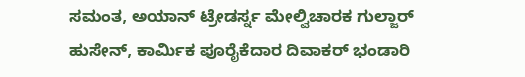ಸಮಂತ, ಅಯಾನ್ ಟ್ರೇಡರ್ಸ್ನ ಮೇಲ್ವಿಚಾರಕ ಗುಲ್ಜಾರ್ ಹುಸೇನ್, ಕಾರ್ಮಿಕ ಪೂರೈಕೆದಾರ ದಿವಾಕರ್ ಭಂಡಾರಿ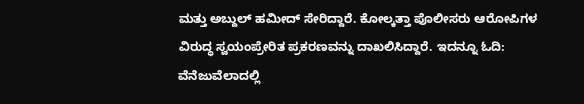ಮತ್ತು ಅಬ್ದುಲ್ ಹಮೀದ್ ಸೇರಿದ್ದಾರೆ. ಕೋಲ್ಕತ್ತಾ ಪೊಲೀಸರು ಆರೋಪಿಗಳ ವಿರುದ್ಧ ಸ್ವಯಂಪ್ರೇರಿತ ಪ್ರಕರಣವನ್ನು ದಾಖಲಿಸಿದ್ದಾರೆ. ಇದನ್ನೂ ಓದಿ: ವೆನೆಜುವೆಲಾದಲ್ಲಿ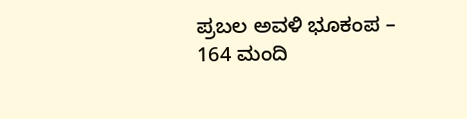ಪ್ರಬಲ ಅವಳಿ ಭೂಕಂಪ – 164 ಮಂದಿ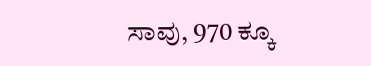ಸಾವು, 970 ಕ್ಕೂ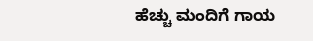ಹೆಚ್ಚು ಮಂದಿಗೆ ಗಾಯ